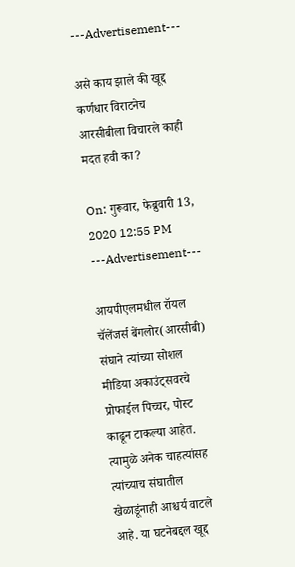---Advertisement---

असे काय झाले की खूद्द कर्णधार विराटनेच आरसीबीला विचारले काही मदत हवी का?

On: गुरूवार, फेब्रुवारी 13, 2020 12:55 PM
---Advertisement---

आयपीएलमधील रॉयल चॅलेंजर्स बेंगलोर(आरसीबी) संघाने त्यांच्या सोशल मीडिया अकाउंट्सवरचे प्रोफाईल पिच्चर, पोस्ट काढून टाकल्या आहेत. त्यामुळे अनेक चाहत्यांसह त्यांच्याच संघातील खेळाडूंनाही आश्चर्य वाटले आहे. या घटनेबद्दल खूद्द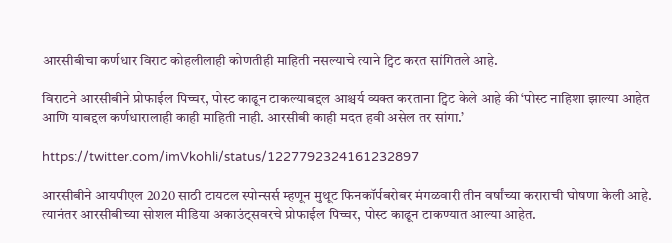आरसीबीचा कर्णधार विराट कोहलीलाही कोणतीही माहिती नसल्याचे त्याने ट्विट करत सांगितले आहे.

विराटने आरसीबीने प्रोफाईल पिच्चर, पोस्ट काढून टाकल्याबद्दल आश्चर्य व्यक्त करताना ट्विट केले आहे की ‘पोस्ट नाहिशा झाल्या आहेत आणि याबद्दल कर्णधारालाही काही माहिती नाही. आरसीबी काही मदत हवी असेल तर सांगा.’

https://twitter.com/imVkohli/status/1227792324161232897

आरसीबीने आयपीएल 2020 साठी टायटल स्पोन्सर्स म्हणून मुथूट फिनकॉर्पबरोबर मंगळवारी तीन वर्षांच्या कराराची घोषणा केली आहे. त्यानंतर आरसीबीच्या सोशल मीडिया अकाउंट्सवरचे प्रोफाईल पिच्चर, पोस्ट काढून टाकण्यात आल्या आहेत.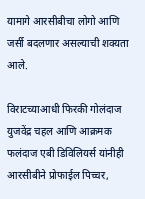यामागे आरसीबीचा लोगो आणि जर्सी बदलणार असल्याची शक्यता आले.

विराटच्याआधी फिरकी गोलंदाज युजवेंद्र चहल आणि आक्रमक फलंदाज एबी डिविलियर्स यांनीही आरसीबीने प्रोफाईल पिच्चर,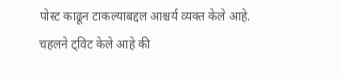पोस्ट काढून टाकल्याबद्दल आश्चर्य व्यक्त केले आहे. चहलने ट्विट केले आहे की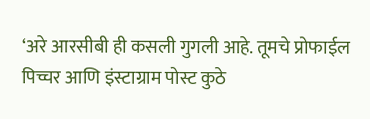‘अरे आरसीबी ही कसली गुगली आहे. तूमचे प्रोफाईल पिच्चर आणि इंस्टाग्राम पोस्ट कुठे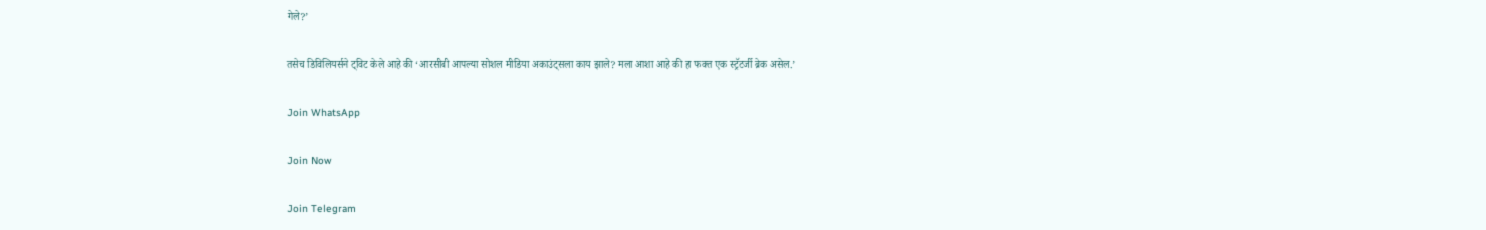गेले?’

तसेच डिविलियर्सने ट्विट केले आहे की ‘आरसीबी आपल्या सोशल मीडिया अकाउंट्सला काय झाले? मला आशा आहे की हा फक्त एक स्ट्रॅटर्जी ब्रेक असेल.’

Join WhatsApp

Join Now

Join Telegram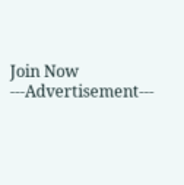Join Now
---Advertisement---